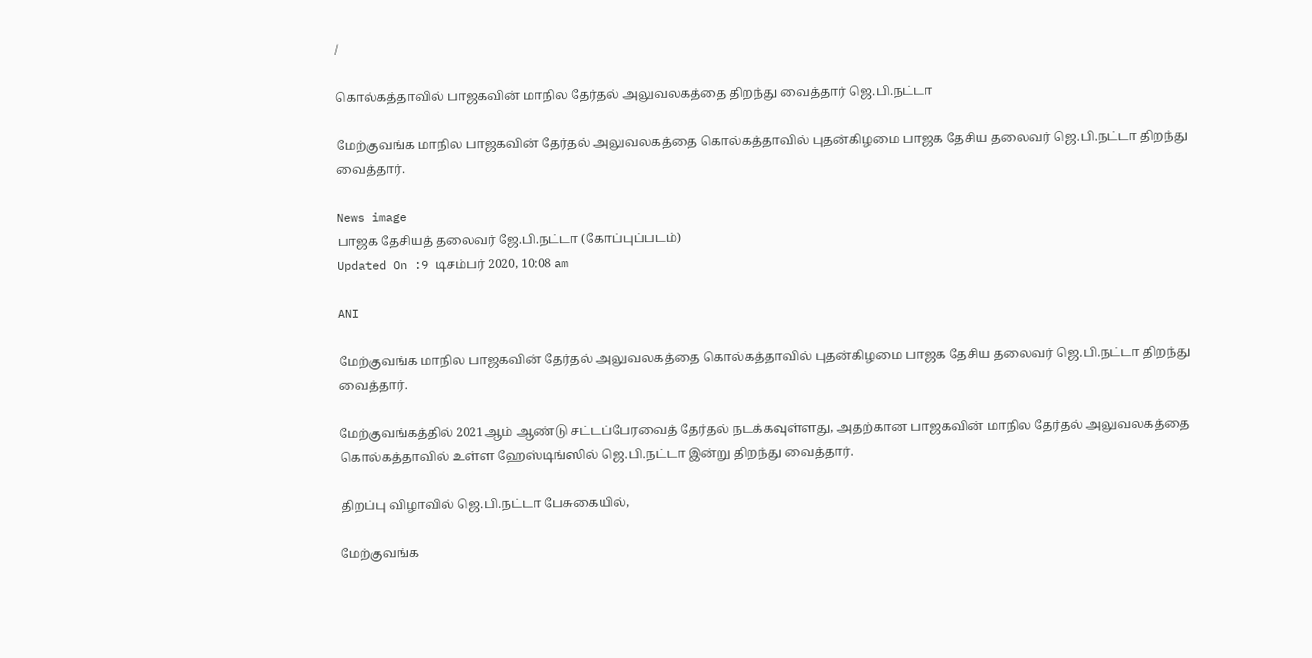/

கொல்கத்தாவில் பாஜகவின் மாநில தேர்தல் அலுவலகத்தை திறந்து வைத்தார் ஜெ.பி.நட்டா

மேற்குவங்க மாநில பாஜகவின் தேர்தல் அலுவலகத்தை கொல்கத்தாவில் புதன்கிழமை பாஜக தேசிய தலைவர் ஜெ.பி.நட்டா திறந்து வைத்தார்.

News image
பாஜக தேசியத் தலைவர் ஜே.பி.நட்டா (கோப்புப்படம்)
Updated On :9 டிசம்பர் 2020, 10:08 am

ANI

மேற்குவங்க மாநில பாஜகவின் தேர்தல் அலுவலகத்தை கொல்கத்தாவில் புதன்கிழமை பாஜக தேசிய தலைவர் ஜெ.பி.நட்டா திறந்து வைத்தார்.

மேற்குவங்கத்தில் 2021ஆம் ஆண்டு சட்டப்பேரவைத் தேர்தல் நடக்கவுள்ளது, அதற்கான பாஜகவின் மாநில தேர்தல் அலுவலகத்தை கொல்கத்தாவில் உள்ள ஹேஸ்டிங்ஸில் ஜெ.பி.நட்டா இன்று திறந்து வைத்தார்.

திறப்பு விழாவில் ஜெ.பி.நட்டா பேசுகையில்,

மேற்குவங்க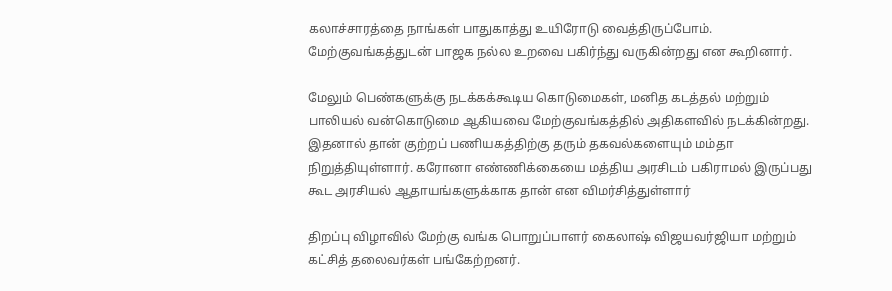கலாச்சாரத்தை நாங்கள் பாதுகாத்து உயிரோடு வைத்திருப்போம். மேற்குவங்கத்துடன் பாஜக நல்ல உறவை பகிர்ந்து வருகின்றது என கூறினார்.

மேலும் பெண்களுக்கு நடக்கக்கூடிய கொடுமைகள், மனித கடத்தல் மற்றும் பாலியல் வன்கொடுமை ஆகியவை மேற்குவங்கத்தில் அதிகளவில் நடக்கின்றது. இதனால் தான் குற்றப் பணியகத்திற்கு தரும் தகவல்களையும் மம்தா நிறுத்தியுள்ளார். கரோனா எண்ணிக்கையை மத்திய அரசிடம் பகிராமல் இருப்பது கூட அரசியல் ஆதாயங்களுக்காக தான் என விமர்சித்துள்ளார்

திறப்பு விழாவில் மேற்கு வங்க பொறுப்பாளர் கைலாஷ் விஜயவர்ஜியா மற்றும் கட்சித் தலைவர்கள் பங்கேற்றனர்.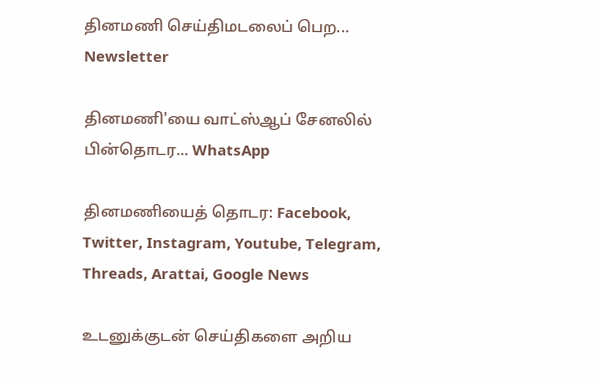தினமணி செய்திமடலைப் பெற... Newsletter

தினமணி'யை வாட்ஸ்ஆப் சேனலில் பின்தொடர... WhatsApp

தினமணியைத் தொடர: Facebook, Twitter, Instagram, Youtube, Telegram, Threads, Arattai, Google News

உடனுக்குடன் செய்திகளை அறிய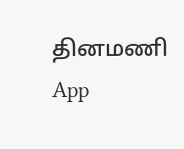தினமணி App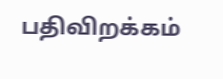பதிவிறக்கம்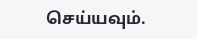செய்யவும்.